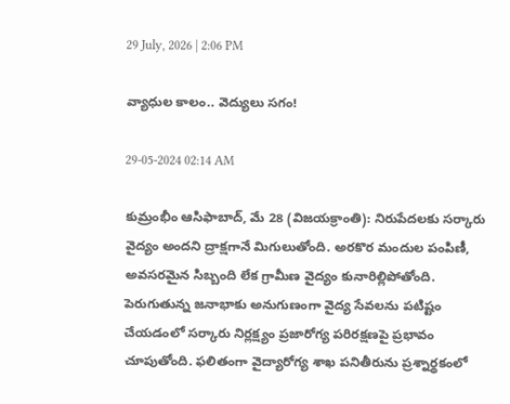29 July, 2026 | 2:06 PM

వ్యాధుల కాలం.. వెద్యులు సగం!

29-05-2024 02:14 AM

కుమ్రంభీం ఆసిఫాబాద్, మే 28 (విజయక్రాంతి): నిరుపేదలకు సర్కారు వైద్యం అందని ద్రాక్షగానే మిగులుతోంది. అరకొర మందుల పంపిణీ, అవసరమైన సిబ్బంది లేక గ్రామీణ వైద్యం కునారిల్లిపోతోంది. పెరుగుతున్న జనాభాకు అనుగుణంగా వైద్య సేవలను పటిష్టం చేయడంలో సర్కారు నిర్లక్ష్యం ప్రజారోగ్య పరిరక్షణపై ప్రభావం చూపుతోంది. ఫలితంగా వైద్యారోగ్య శాఖ పనితీరును ప్రశ్నార్థకంలో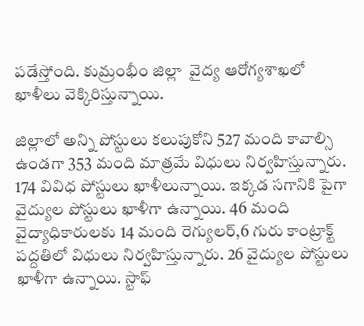పడేస్తోంది. కుమ్రంభీం జిల్లా  వైద్య ఆరోగ్యశాఖలో ఖాళీలు వెక్కిరిస్తున్నాయి.

జిల్లాలో అన్ని పోస్టులు కలుపుకోని 527 మంది కావాల్సి ఉండగా 353 మంది మాత్రమే విధులు నిర్వహిస్తున్నారు. 174 వివిధ పోస్టులు ఖాళీలున్నాయి. ఇక్కడ సగానికి పైగా వైద్యుల పోస్టులు ఖాళీగా ఉన్నాయి. 46 మంది వైద్యాధికారులకు 14 మంది రెగ్యులర్,6 గురు కాంట్రాక్ట్ పద్దతిలో విధులు నిర్వహిస్తున్నారు. 26 వైద్యుల పోస్టులు ఖాళీగా ఉన్నాయి. స్టాఫ్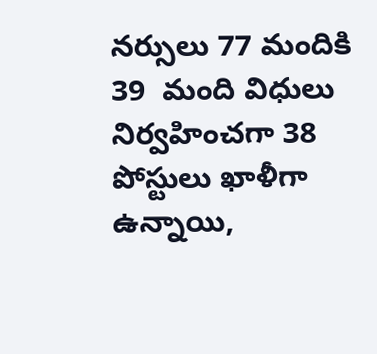నర్సులు 77 మందికి 39  మంది విధులు నిర్వహించగా 38 పోస్టులు ఖాళీగా ఉన్నాయి,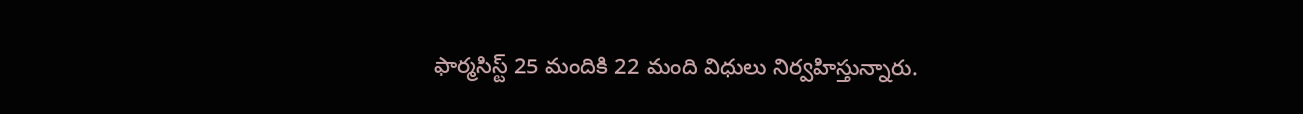ఫార్మసిస్ట్ 25 మందికి 22 మంది విధులు నిర్వహిస్తున్నారు.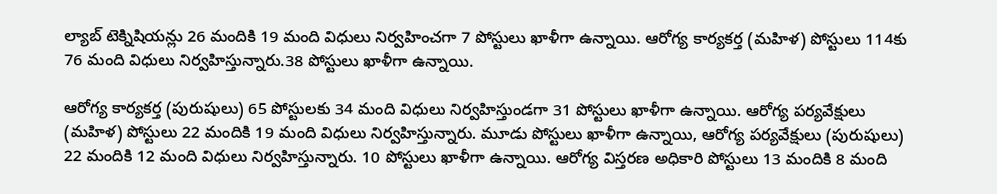ల్యాబ్ టెక్నిషియన్లు 26 మందికి 19 మంది విధులు నిర్వహించగా 7 పోస్టులు ఖాళీగా ఉన్నాయి. ఆరోగ్య కార్యకర్త (మహిళ) పోస్టులు 114కు 76 మంది విధులు నిర్వహిస్తున్నారు.38 పోస్టులు ఖాళీగా ఉన్నాయి.

ఆరోగ్య కార్యకర్త (పురుషులు) 65 పోస్టులకు 34 మంది విధులు నిర్వహిస్తుండగా 31 పోస్టులు ఖాళీగా ఉన్నాయి. ఆరోగ్య పర్యవేక్షులు (మహిళ) పోస్టులు 22 మందికి 19 మంది విధులు నిర్వహిస్తున్నారు. మూడు పోస్టులు ఖాళీగా ఉన్నాయి, ఆరోగ్య పర్యవేక్షులు (పురుషులు) 22 మందికి 12 మంది విధులు నిర్వహిస్తున్నారు. 10 పోస్టులు ఖాళీగా ఉన్నాయి. ఆరోగ్య విస్తరణ అధికారి పోస్టులు 13 మందికి 8 మంది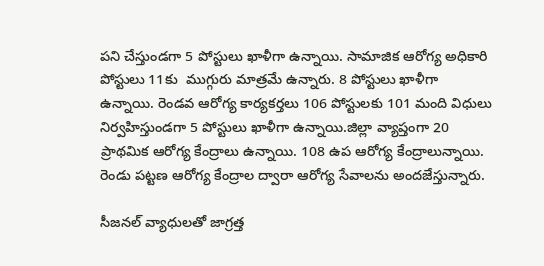పని చేస్తుండగా 5 పోస్టులు ఖాళీగా ఉన్నాయి. సామాజిక ఆరోగ్య అధికారి పోస్టులు 11కు  ముగ్గురు మాత్రమే ఉన్నారు. 8 పోస్టులు ఖాళీగా ఉన్నాయి. రెండవ ఆరోగ్య కార్యకర్తలు 106 పోస్టులకు 101 మంది విధులు నిర్వహిస్తుండగా 5 పోస్టులు ఖాళీగా ఉన్నాయి.జిల్లా వ్యాప్తంగా 20 ప్రాథమిక ఆరోగ్య కేంద్రాలు ఉన్నాయి. 108 ఉప ఆరోగ్య కేంద్రాలున్నాయి.  రెండు పట్టణ ఆరోగ్య కేంద్రాల ద్వారా ఆరోగ్య సేవాలను అందజేస్తున్నారు.

సీజనల్ వ్యాధులతో జాగ్రత్త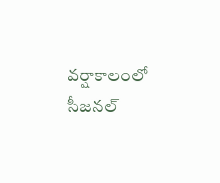వర్షాకాలంలో సీజనల్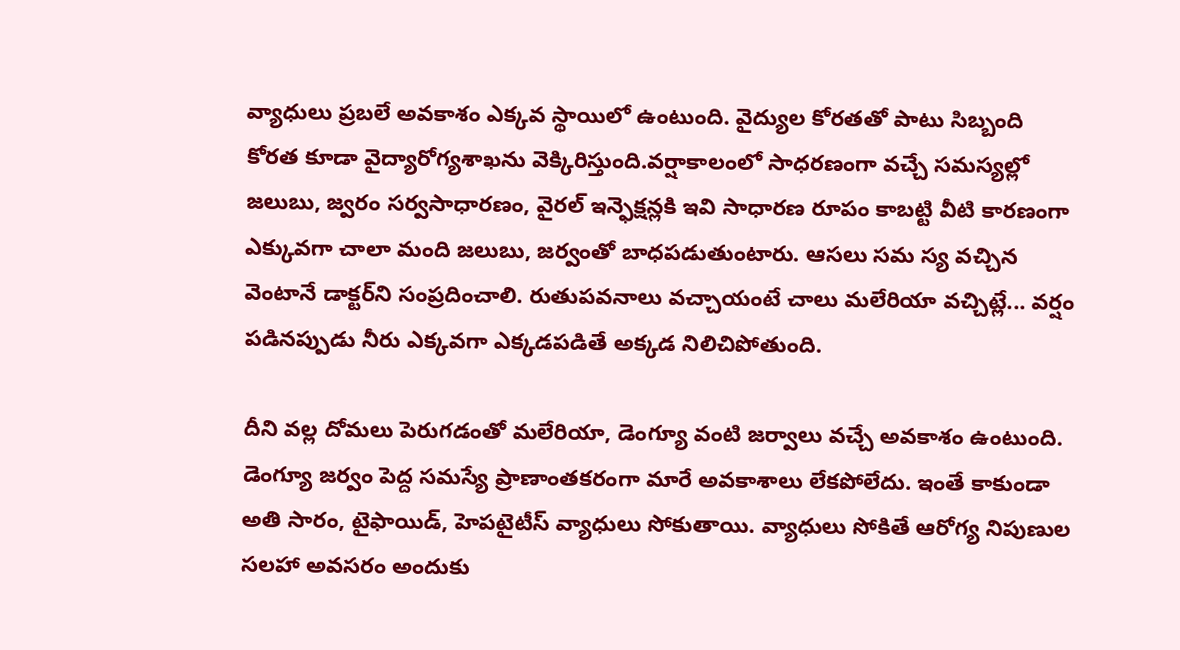వ్యాధులు ప్రబలే అవకాశం ఎక్కవ స్థాయిలో ఉంటుంది. వైద్యుల కోరతతో పాటు సిబ్బంది కోరత కూడా వైద్యారోగ్యశాఖను వెక్కిరిస్తుంది.వర్షాకాలంలో సాధరణంగా వచ్చే సమస్యల్లో జలుబు, జ్వరం సర్వసాధారణం, వైరల్ ఇన్ఫెక్షన్లకి ఇవి సాధారణ రూపం కాబట్టి వీటి కారణంగా ఎక్కువగా చాలా మంది జలుబు, జర్వంతో బాధపడుతుంటారు. ఆసలు సమ స్య వచ్చిన వెంటానే డాక్టర్‌ని సంప్రదించాలి. రుతుపవనాలు వచ్చాయంటే చాలు మలేరియా వచ్చిట్లే... వర్షం పడినప్పుడు నీరు ఎక్కవగా ఎక్కడపడితే అక్కడ నిలిచిపోతుంది.

దీని వల్ల దోమలు పెరుగడంతో మలేరియా, డెంగ్యూ వంటి జర్వాలు వచ్చే అవకాశం ఉంటుంది. డెంగ్యూ జర్వం పెద్ద సమస్యే ప్రాణాంతకరంగా మారే అవకాశాలు లేకపోలేదు. ఇంతే కాకుండా అతి సారం, టైఫాయిడ్, హెపటైటీస్ వ్యాధులు సోకుతాయి. వ్యాధులు సోకితే ఆరోగ్య నిపుణుల సలహా అవసరం అందుకు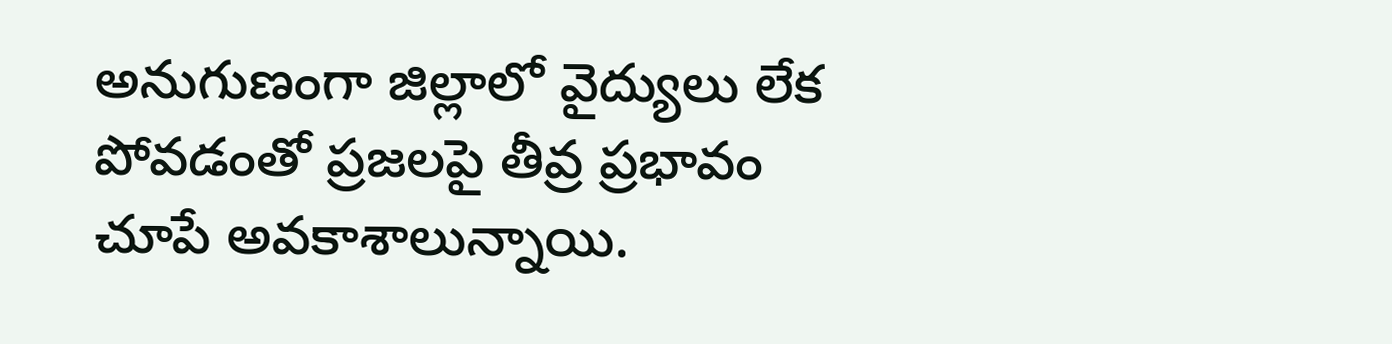అనుగుణంగా జిల్లాలో వైద్యులు లేక పోవడంతో ప్రజలపై తీవ్ర ప్రభావం చూపే అవకాశాలున్నాయి.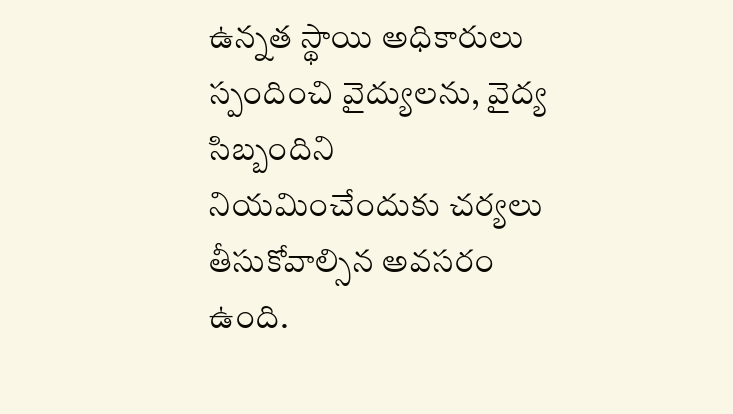ఉన్నత స్థాయి అధికారులు స్పందించి వైద్యులను, వైద్య సిబ్బందిని నియమించేందుకు చర్యలు తీసుకోవాల్సిన అవసరం ఉంది.